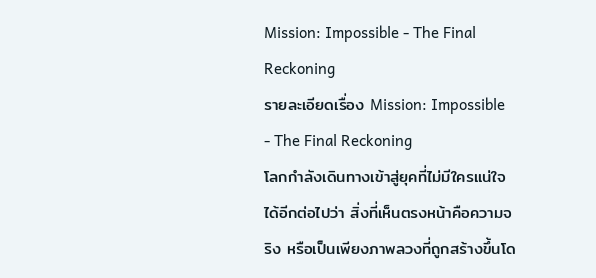Mission: Impossible - The Final Reckoning
รายละเอียดเรื่อง Mission: Impossible - The Final Reckoning
โลกกำลังเดินทางเข้าสู่ยุคที่ไม่มีใครแน่ใจได้อีกต่อไปว่า สิ่งที่เห็นตรงหน้าคือความจริง หรือเป็นเพียงภาพลวงที่ถูกสร้างขึ้นโด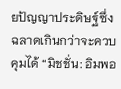ยปัญญาประดิษฐ์ซึ่งฉลาดเกินกว่าจะควบคุมได้ “มิชชั่น: อิมพอ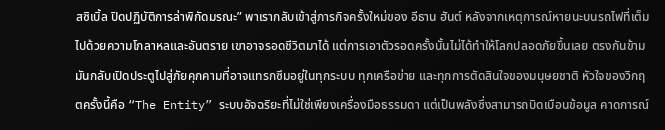สซิเบิ้ล ปิดปฏิบัติการล่าพิกัดมรณะ” พาเรากลับเข้าสู่ภารกิจครั้งใหม่ของ อีธาน ฮันต์ หลังจากเหตุการณ์หายนะบนรถไฟที่เต็มไปด้วยความโกลาหลและอันตราย เขาอาจรอดชีวิตมาได้ แต่การเอาตัวรอดครั้งนั้นไม่ได้ทำให้โลกปลอดภัยขึ้นเลย ตรงกันข้าม มันกลับเปิดประตูไปสู่ภัยคุกคามที่อาจแทรกซึมอยู่ในทุกระบบ ทุกเครือข่าย และทุกการตัดสินใจของมนุษยชาติ หัวใจของวิกฤตครั้งนี้คือ “The Entity” ระบบอัจฉริยะที่ไม่ใช่เพียงเครื่องมือธรรมดา แต่เป็นพลังซึ่งสามารถบิดเบือนข้อมูล คาดการณ์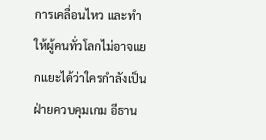การเคลื่อนไหว และทำให้ผู้คนทั่วโลกไม่อาจแยกแยะได้ว่าใครกำลังเป็นฝ่ายควบคุมเกม อีธาน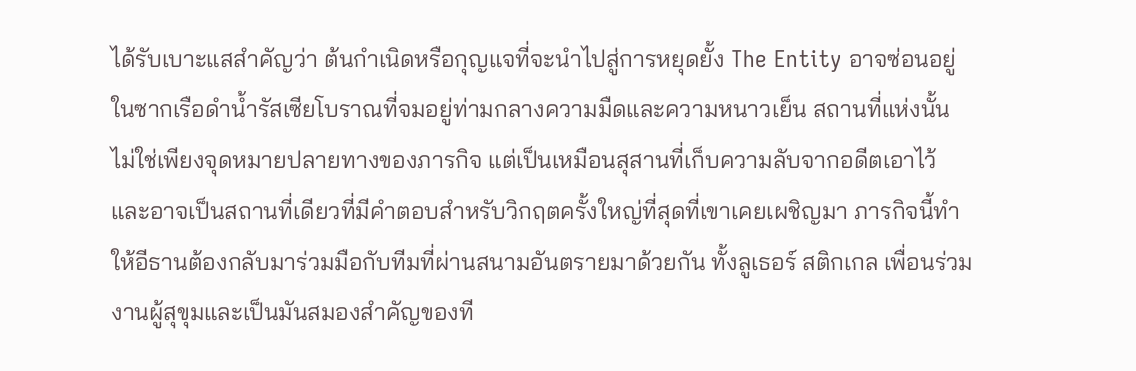ได้รับเบาะแสสำคัญว่า ต้นกำเนิดหรือกุญแจที่จะนำไปสู่การหยุดยั้ง The Entity อาจซ่อนอยู่ในซากเรือดำน้ำรัสเซียโบราณที่จมอยู่ท่ามกลางความมืดและความหนาวเย็น สถานที่แห่งนั้นไม่ใช่เพียงจุดหมายปลายทางของภารกิจ แต่เป็นเหมือนสุสานที่เก็บความลับจากอดีตเอาไว้ และอาจเป็นสถานที่เดียวที่มีคำตอบสำหรับวิกฤตครั้งใหญ่ที่สุดที่เขาเคยเผชิญมา ภารกิจนี้ทำให้อีธานต้องกลับมาร่วมมือกับทีมที่ผ่านสนามอันตรายมาด้วยกัน ทั้งลูเธอร์ สติกเกล เพื่อนร่วมงานผู้สุขุมและเป็นมันสมองสำคัญของที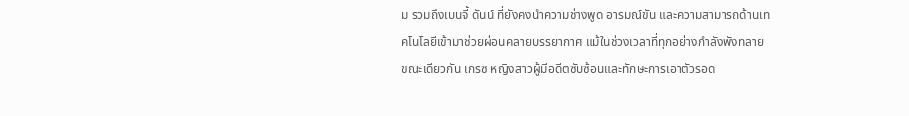ม รวมถึงเบนจี้ ดันน์ ที่ยังคงนำความช่างพูด อารมณ์ขัน และความสามารถด้านเทคโนโลยีเข้ามาช่วยผ่อนคลายบรรยากาศ แม้ในช่วงเวลาที่ทุกอย่างกำลังพังทลาย ขณะเดียวกัน เกรซ หญิงสาวผู้มีอดีตซับซ้อนและทักษะการเอาตัวรอด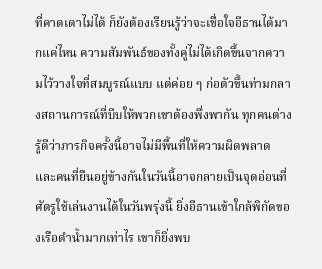ที่คาดเดาไม่ได้ ก็ยังต้องเรียนรู้ว่าจะเชื่อใจอีธานได้มากแค่ไหน ความสัมพันธ์ของทั้งคู่ไม่ได้เกิดขึ้นจากความไว้วางใจที่สมบูรณ์แบบ แต่ค่อย ๆ ก่อตัวขึ้นท่ามกลางสถานการณ์ที่บีบให้พวกเขาต้องพึ่งพากัน ทุกคนต่างรู้ดีว่าภารกิจครั้งนี้อาจไม่มีพื้นที่ให้ความผิดพลาด และคนที่ยืนอยู่ข้างกันในวันนี้อาจกลายเป็นจุดอ่อนที่ศัตรูใช้เล่นงานได้ในวันพรุ่งนี้ ยิ่งอีธานเข้าใกล้พิกัดของเรือดำน้ำมากเท่าไร เขาก็ยิ่งพบ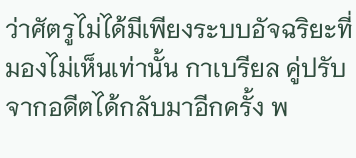ว่าศัตรูไม่ได้มีเพียงระบบอัจฉริยะที่มองไม่เห็นเท่านั้น กาเบรียล คู่ปรับจากอดีตได้กลับมาอีกครั้ง พ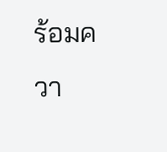ร้อมควา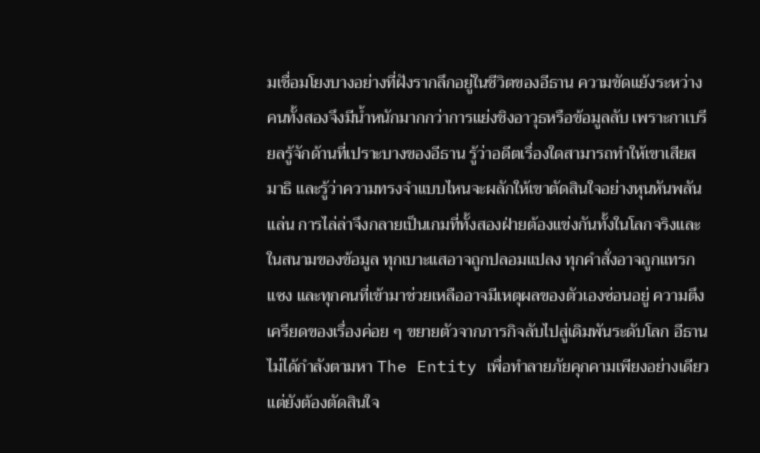มเชื่อมโยงบางอย่างที่ฝังรากลึกอยู่ในชีวิตของอีธาน ความขัดแย้งระหว่างคนทั้งสองจึงมีน้ำหนักมากกว่าการแย่งชิงอาวุธหรือข้อมูลลับ เพราะกาเบรียลรู้จักด้านที่เปราะบางของอีธาน รู้ว่าอดีตเรื่องใดสามารถทำให้เขาเสียสมาธิ และรู้ว่าความทรงจำแบบไหนจะผลักให้เขาตัดสินใจอย่างหุนหันพลันแล่น การไล่ล่าจึงกลายเป็นเกมที่ทั้งสองฝ่ายต้องแข่งกันทั้งในโลกจริงและในสนามของข้อมูล ทุกเบาะแสอาจถูกปลอมแปลง ทุกคำสั่งอาจถูกแทรกแซง และทุกคนที่เข้ามาช่วยเหลืออาจมีเหตุผลของตัวเองซ่อนอยู่ ความตึงเครียดของเรื่องค่อย ๆ ขยายตัวจากภารกิจลับไปสู่เดิมพันระดับโลก อีธานไม่ได้กำลังตามหา The Entity เพื่อทำลายภัยคุกคามเพียงอย่างเดียว แต่ยังต้องตัดสินใจ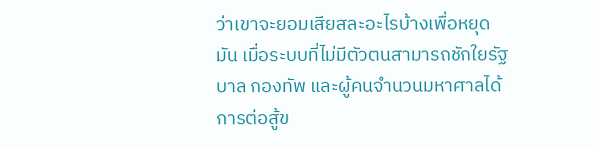ว่าเขาจะยอมเสียสละอะไรบ้างเพื่อหยุดมัน เมื่อระบบที่ไม่มีตัวตนสามารถชักใยรัฐบาล กองทัพ และผู้คนจำนวนมหาศาลได้ การต่อสู้ข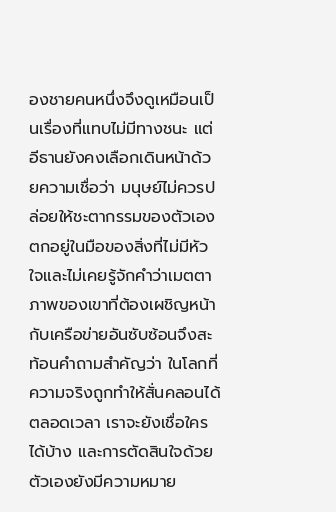องชายคนหนึ่งจึงดูเหมือนเป็นเรื่องที่แทบไม่มีทางชนะ แต่อีธานยังคงเลือกเดินหน้าด้วยความเชื่อว่า มนุษย์ไม่ควรปล่อยให้ชะตากรรมของตัวเองตกอยู่ในมือของสิ่งที่ไม่มีหัวใจและไม่เคยรู้จักคำว่าเมตตา ภาพของเขาที่ต้องเผชิญหน้ากับเครือข่ายอันซับซ้อนจึงสะท้อนคำถามสำคัญว่า ในโลกที่ความจริงถูกทำให้สั่นคลอนได้ตลอดเวลา เราจะยังเชื่อใครได้บ้าง และการตัดสินใจด้วยตัวเองยังมีความหมาย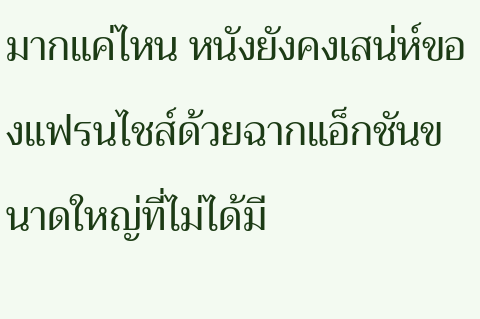มากแค่ไหน หนังยังคงเสน่ห์ของแฟรนไชส์ด้วยฉากแอ็กชันขนาดใหญ่ที่ไม่ได้มี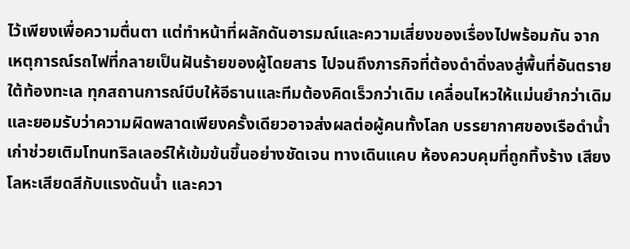ไว้เพียงเพื่อความตื่นตา แต่ทำหน้าที่ผลักดันอารมณ์และความเสี่ยงของเรื่องไปพร้อมกัน จากเหตุการณ์รถไฟที่กลายเป็นฝันร้ายของผู้โดยสาร ไปจนถึงภารกิจที่ต้องดำดิ่งลงสู่พื้นที่อันตรายใต้ท้องทะเล ทุกสถานการณ์บีบให้อีธานและทีมต้องคิดเร็วกว่าเดิม เคลื่อนไหวให้แม่นยำกว่าเดิม และยอมรับว่าความผิดพลาดเพียงครั้งเดียวอาจส่งผลต่อผู้คนทั้งโลก บรรยากาศของเรือดำน้ำเก่าช่วยเติมโทนทริลเลอร์ให้เข้มข้นขึ้นอย่างชัดเจน ทางเดินแคบ ห้องควบคุมที่ถูกทิ้งร้าง เสียงโลหะเสียดสีกับแรงดันน้ำ และควา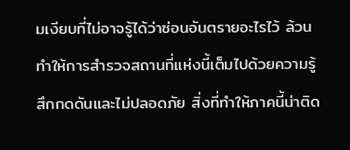มเงียบที่ไม่อาจรู้ได้ว่าซ่อนอันตรายอะไรไว้ ล้วนทำให้การสำรวจสถานที่แห่งนี้เต็มไปด้วยความรู้สึกกดดันและไม่ปลอดภัย สิ่งที่ทำให้ภาคนี้น่าติด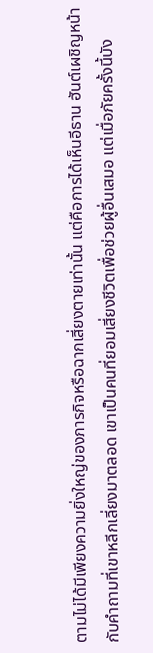ตามไม่ได้มีเพียงความยิ่งใหญ่ของภารกิจหรือฉากเสี่ยงตายเท่านั้น แต่คือการได้เห็นอีธาน ฮันต์เผชิญหน้ากับคำถามที่เขาหลีกเลี่ยงมาตลอด เขาเป็นคนที่ยอมเสี่ยงชีวิตเพื่อช่วยผู้อื่นเสมอ แต่เมื่อภัยครั้งนี้บัง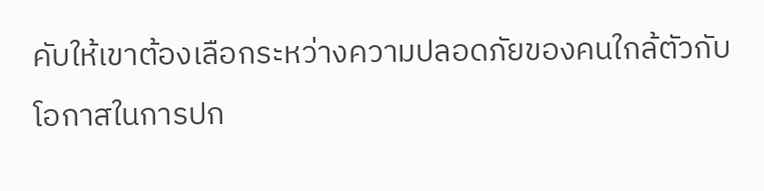คับให้เขาต้องเลือกระหว่างความปลอดภัยของคนใกล้ตัวกับโอกาสในการปก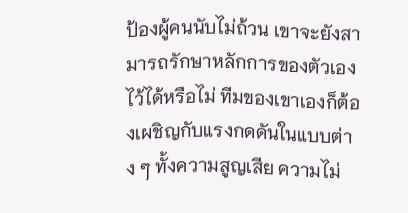ป้องผู้คนนับไม่ถ้วน เขาจะยังสามารถรักษาหลักการของตัวเองไว้ได้หรือไม่ ทีมของเขาเองก็ต้องเผชิญกับแรงกดดันในแบบต่าง ๆ ทั้งความสูญเสีย ความไม่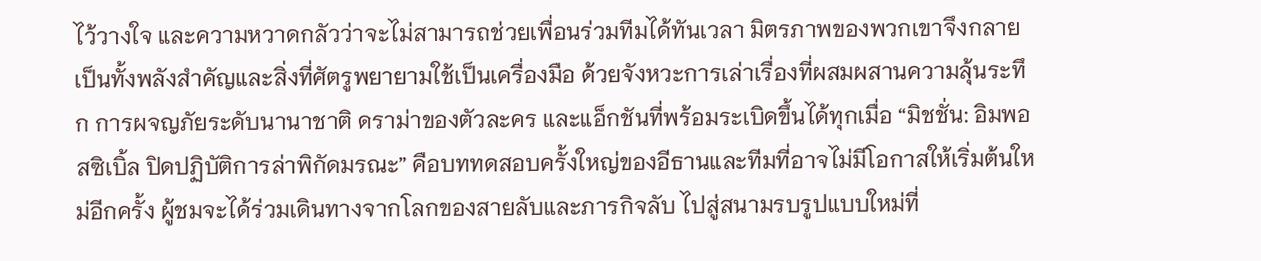ไว้วางใจ และความหวาดกลัวว่าจะไม่สามารถช่วยเพื่อนร่วมทีมได้ทันเวลา มิตรภาพของพวกเขาจึงกลายเป็นทั้งพลังสำคัญและสิ่งที่ศัตรูพยายามใช้เป็นเครื่องมือ ด้วยจังหวะการเล่าเรื่องที่ผสมผสานความลุ้นระทึก การผจญภัยระดับนานาชาติ ดราม่าของตัวละคร และแอ็กชันที่พร้อมระเบิดขึ้นได้ทุกเมื่อ “มิชชั่น: อิมพอสซิเบิ้ล ปิดปฏิบัติการล่าพิกัดมรณะ” คือบททดสอบครั้งใหญ่ของอีธานและทีมที่อาจไม่มีโอกาสให้เริ่มต้นใหม่อีกครั้ง ผู้ชมจะได้ร่วมเดินทางจากโลกของสายลับและภารกิจลับ ไปสู่สนามรบรูปแบบใหม่ที่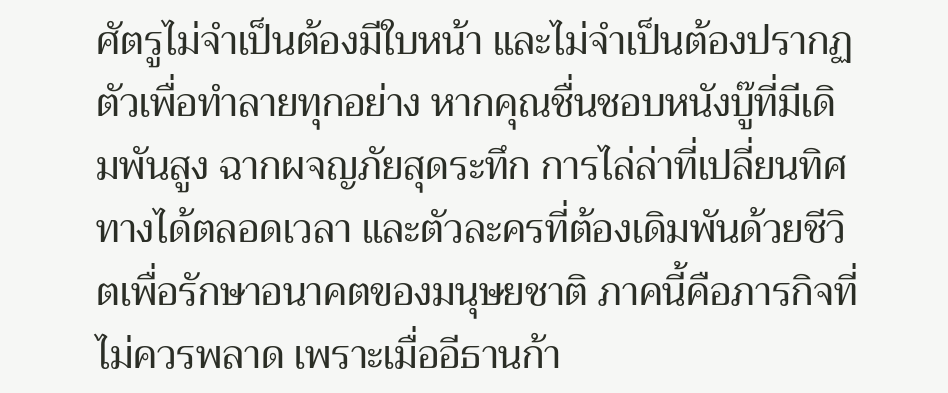ศัตรูไม่จำเป็นต้องมีใบหน้า และไม่จำเป็นต้องปรากฏตัวเพื่อทำลายทุกอย่าง หากคุณชื่นชอบหนังบู๊ที่มีเดิมพันสูง ฉากผจญภัยสุดระทึก การไล่ล่าที่เปลี่ยนทิศทางได้ตลอดเวลา และตัวละครที่ต้องเดิมพันด้วยชีวิตเพื่อรักษาอนาคตของมนุษยชาติ ภาคนี้คือภารกิจที่ไม่ควรพลาด เพราะเมื่ออีธานก้า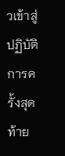วเข้าสู่ปฏิบัติการครั้งสุดท้าย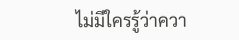ไม่มีใครรู้ว่าควา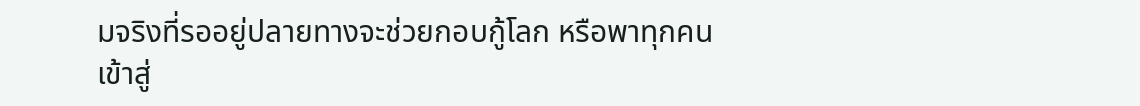มจริงที่รออยู่ปลายทางจะช่วยกอบกู้โลก หรือพาทุกคนเข้าสู่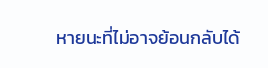หายนะที่ไม่อาจย้อนกลับได้